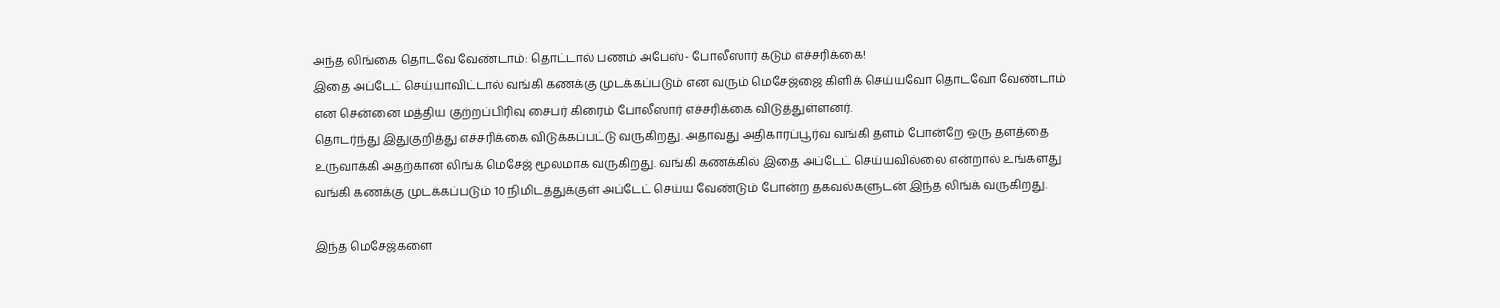அந்த லிங்கை தொடவே வேண்டாம்: தொட்டால் பணம் அபேஸ்- போலீஸார் கடும் எச்சரிக்கை!
இதை அப்டேட் செய்யாவிட்டால் வங்கி கணக்கு முடக்கப்படும் என வரும் மெசேஜ்ஜை கிளிக் செய்யவோ தொடவோ வேண்டாம் என சென்னை மத்திய குற்றப்பிரிவு சைபர் கிரைம் போலீஸார் எச்சரிக்கை விடுத்துள்ளனர்.
தொடர்ந்து இதுகுறித்து எச்சரிக்கை விடுக்கப்பட்டு வருகிறது. அதாவது அதிகாரப்பூர்வ வங்கி தளம் போன்றே ஒரு தளத்தை உருவாக்கி அதற்கான லிங்க் மெசேஜ் மூலமாக வருகிறது. வங்கி கணக்கில் இதை அப்டேட் செய்யவில்லை என்றால் உங்களது வங்கி கணக்கு முடக்கப்படும் 10 நிமிடத்துக்குள் அப்டேட் செய்ய வேண்டும் போன்ற தகவல்களுடன் இந்த லிங்க் வருகிறது.

இந்த மெசேஜ்களை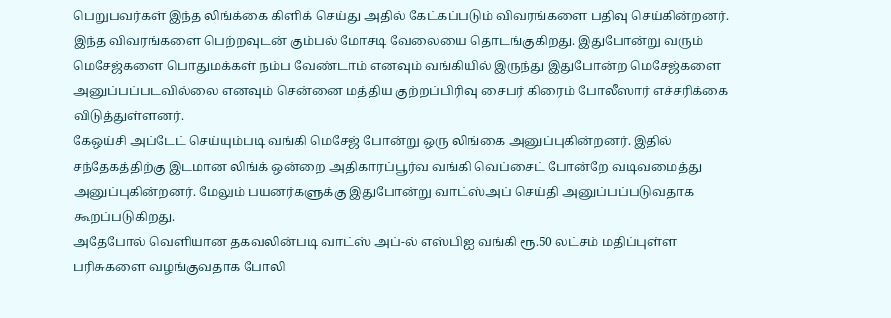பெறுபவர்கள் இந்த லிங்க்கை கிளிக் செய்து அதில் கேட்கப்படும் விவரங்களை பதிவு செய்கின்றனர். இந்த விவரங்களை பெற்றவுடன் கும்பல் மோசடி வேலையை தொடங்குகிறது. இதுபோன்று வரும் மெசேஜ்களை பொதுமக்கள் நம்ப வேண்டாம் எனவும் வங்கியில் இருந்து இதுபோன்ற மெசேஜ்களை அனுப்பப்படவில்லை எனவும் சென்னை மத்திய குற்றப்பிரிவு சைபர் கிரைம் போலீஸார் எச்சரிக்கை விடுத்துள்ளனர்.
கேஒய்சி அப்டேட் செய்யும்படி வங்கி மெசேஜ் போன்று ஒரு லிங்கை அனுப்புகின்றனர். இதில் சந்தேகத்திற்கு இடமான லிங்க் ஒன்றை அதிகாரப்பூர்வ வங்கி வெப்சைட் போன்றே வடிவமைத்து அனுப்புகின்றனர். மேலும் பயனர்களுக்கு இதுபோன்று வாட்ஸ்அப் செய்தி அனுப்பப்படுவதாக கூறப்படுகிறது.
அதேபோல் வெளியான தகவலின்படி வாட்ஸ் அப்-ல் எஸ்பிஐ வங்கி ரூ.50 லட்சம் மதிப்புள்ள பரிசுகளை வழங்குவதாக போலி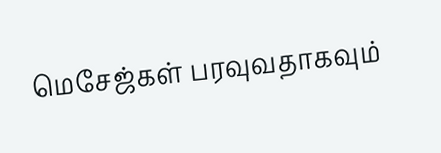மெசேஜ்கள் பரவுவதாகவும்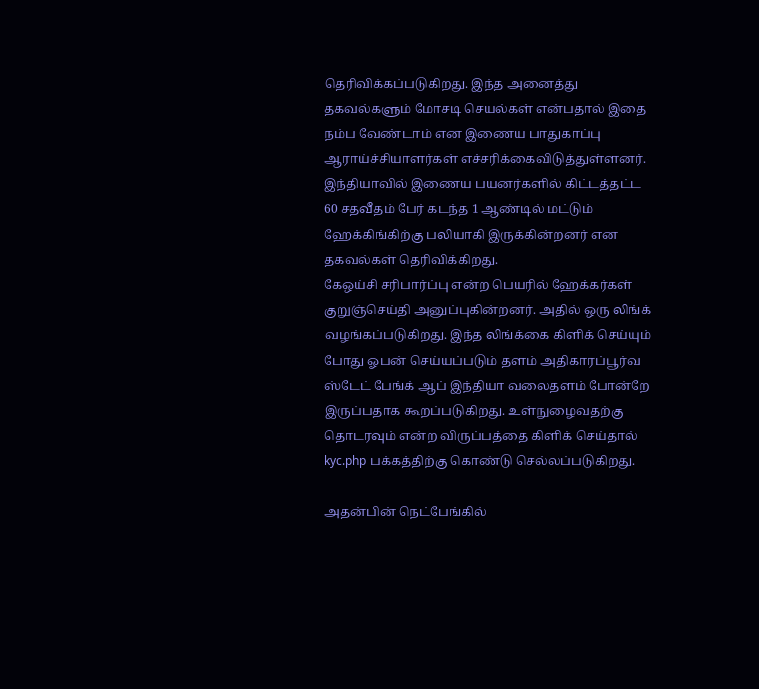தெரிவிக்கப்படுகிறது. இந்த அனைத்து தகவல்களும் மோசடி செயல்கள் என்பதால் இதை நம்ப வேண்டாம் என இணைய பாதுகாப்பு ஆராய்ச்சியாளர்கள் எச்சரிக்கைவிடுத்துள்ளனர். இந்தியாவில் இணைய பயனர்களில் கிட்டத்தட்ட 60 சதவீதம் பேர் கடந்த 1 ஆண்டில் மட்டும் ஹேக்கிங்கிற்கு பலியாகி இருக்கின்றனர் என தகவல்கள் தெரிவிக்கிறது.
கேஒய்சி சரிபார்ப்பு என்ற பெயரில் ஹேக்கர்கள் குறுஞ்செய்தி அனுப்புகின்றனர். அதில் ஒரு லிங்க் வழங்கப்படுகிறது. இந்த லிங்க்கை கிளிக் செய்யும் போது ஓபன் செய்யப்படும் தளம் அதிகாரப்பூர்வ ஸ்டேட் பேங்க் ஆப் இந்தியா வலைதளம் போன்றே இருப்பதாக கூறப்படுகிறது. உள்நுழைவதற்கு தொடரவும் என்ற விருப்பத்தை கிளிக் செய்தால் kyc.php பக்கத்திற்கு கொண்டு செல்லப்படுகிறது.

அதன்பின் நெட்பேங்கில்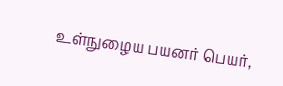உள்நுழைய பயனர் பெயர்,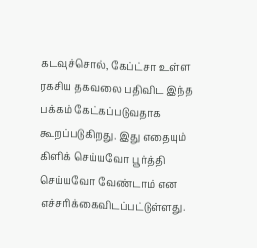கடவுச்சொல், கேப்ட்சா உள்ள ரகசிய தகவலை பதிவிட இந்த பக்கம் கேட்கப்படுவதாக கூறப்படுகிறது. இது எதையும் கிளிக் செய்யவோ பூர்த்தி செய்யவோ வேண்டாம் என எச்சரிக்கைவிடப்பட்டுள்ளது.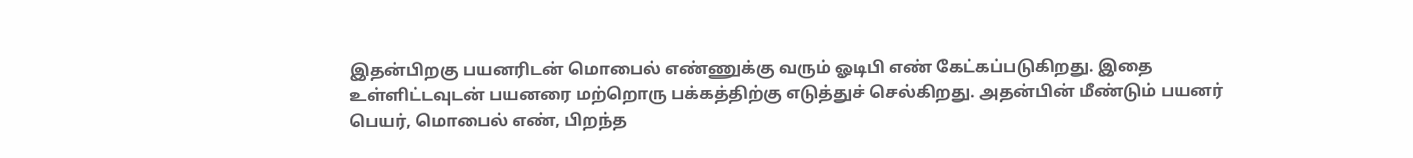இதன்பிறகு பயனரிடன் மொபைல் எண்ணுக்கு வரும் ஓடிபி எண் கேட்கப்படுகிறது. இதை உள்ளிட்டவுடன் பயனரை மற்றொரு பக்கத்திற்கு எடுத்துச் செல்கிறது. அதன்பின் மீண்டும் பயனர் பெயர், மொபைல் எண், பிறந்த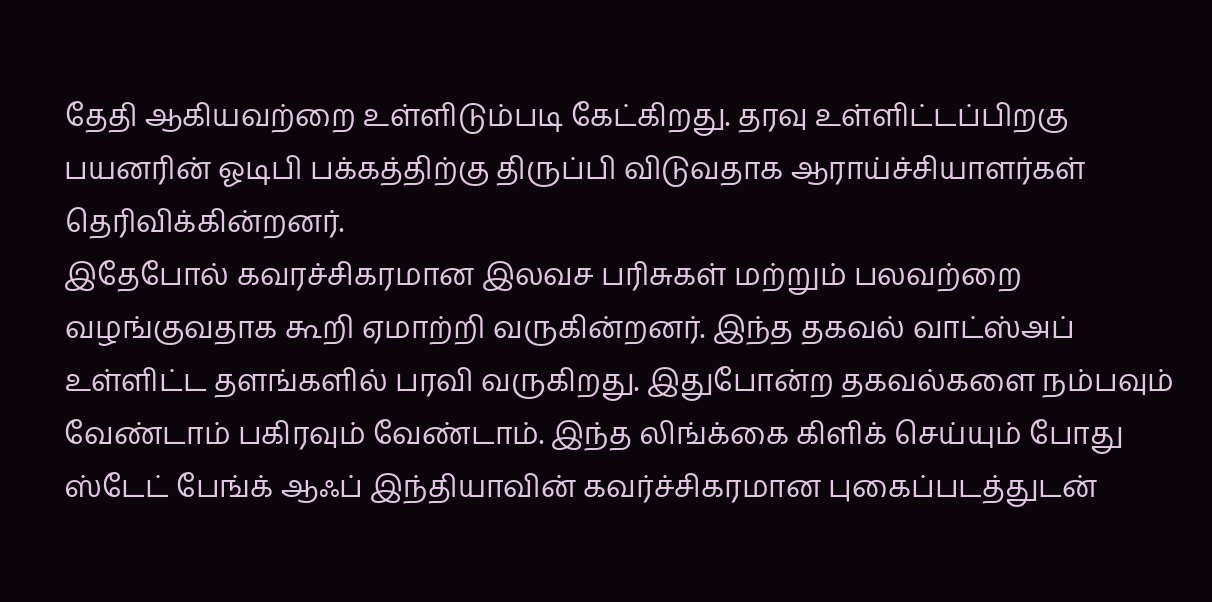தேதி ஆகியவற்றை உள்ளிடும்படி கேட்கிறது. தரவு உள்ளிட்டப்பிறகு பயனரின் ஓடிபி பக்கத்திற்கு திருப்பி விடுவதாக ஆராய்ச்சியாளர்கள் தெரிவிக்கின்றனர்.
இதேபோல் கவரச்சிகரமான இலவச பரிசுகள் மற்றும் பலவற்றை வழங்குவதாக கூறி ஏமாற்றி வருகின்றனர். இந்த தகவல் வாட்ஸ்அப் உள்ளிட்ட தளங்களில் பரவி வருகிறது. இதுபோன்ற தகவல்களை நம்பவும் வேண்டாம் பகிரவும் வேண்டாம். இந்த லிங்க்கை கிளிக் செய்யும் போது ஸ்டேட் பேங்க் ஆஃப் இந்தியாவின் கவர்ச்சிகரமான புகைப்படத்துடன்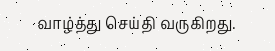வாழ்த்து செய்தி வருகிறது.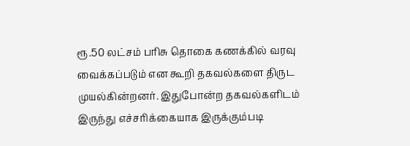ரூ.50 லட்சம் பரிசு தொகை கணக்கில் வரவு வைக்கப்படும் என கூறி தகவல்களை திருட முயல்கின்றனர். இதுபோன்ற தகவல்களிடம் இருந்து எச்சரிக்கையாக இருக்கும்படி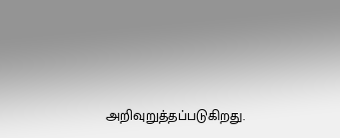அறிவுறுத்தப்படுகிறது.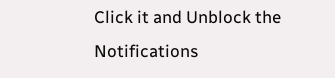Click it and Unblock the Notifications